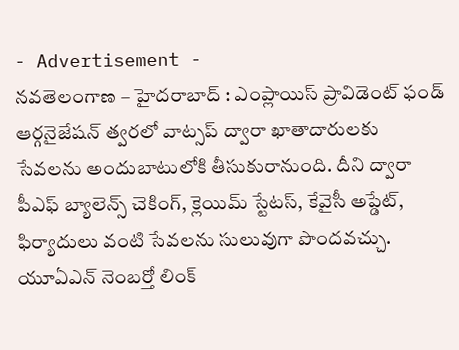- Advertisement -
నవతెలంగాణ – హైదరాబాద్ : ఎంప్లాయిస్ ప్రావిడెంట్ ఫండ్ ఆర్గనైజేషన్ త్వరలో వాట్సప్ ద్వారా ఖాతాదారులకు సేవలను అందుబాటులోకి తీసుకురానుంది. దీని ద్వారా పీఎఫ్ బ్యాలెన్స్ చెకింగ్, క్లెయిమ్ స్టేటస్, కేవైసీ అప్డేట్, ఫిర్యాదులు వంటి సేవలను సులువుగా పొందవచ్చు. యూఏఎన్ నెంబర్తో లింక్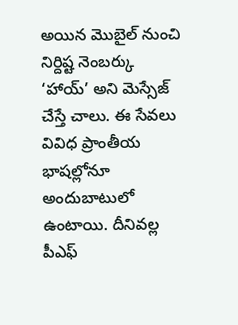అయిన మొబైల్ నుంచి నిర్దిష్ట నెంబర్కు ‘హాయ్’ అని మెస్సేజ్ చేస్తే చాలు. ఈ సేవలు వివిధ ప్రాంతీయ భాషల్లోనూ అందుబాటులో ఉంటాయి. దీనివల్ల పీఎఫ్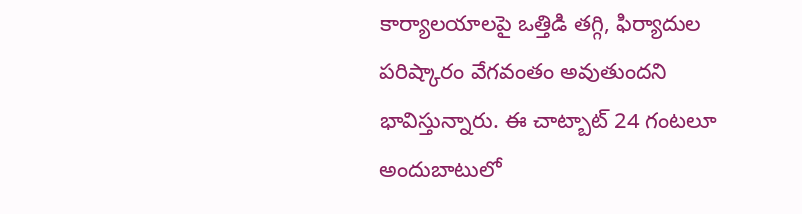కార్యాలయాలపై ఒత్తిడి తగ్గి, ఫిర్యాదుల పరిష్కారం వేగవంతం అవుతుందని భావిస్తున్నారు. ఈ చాట్బాట్ 24 గంటలూ అందుబాటులో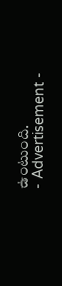ఉంటుంది.
- Advertisement -